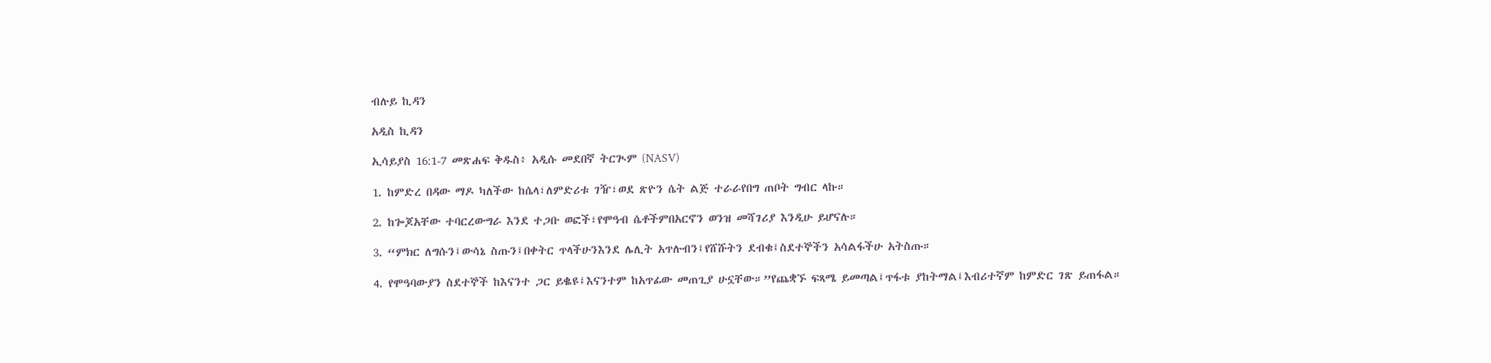ብሉይ ኪዳን

አዲስ ኪዳን

ኢሳይያስ 16:1-7 መጽሐፍ ቅዱስ፥ አዲሱ መደበኛ ትርጒም (NASV)

1. ከምድረ በዳው ማዶ ካለችው ከሴላ፣ለምድሪቱ ገዥ፣ወደ ጽዮን ሴት ልጅ ተራራየበግ ጠቦት ግብር ላኩ።

2. ከጐጆአቸው ተባርረውግራ እንደ ተጋቡ ወፎች፣የሞዓብ ሴቶችምበአርኖን ወንዝ መሻገሪያ እንዲሁ ይሆናሉ።

3. “ምክር ለግሱን፤ውሳኔ ስጡን፤በቀትር ጥላችሁንእንደ ሌሊት አጥሉብን፤የሸሹትን ደብቁ፤ስደተኞችን አሳልፋችሁ አትስጡ።

4. የሞዓባውያን ስደተኞች ከእናንተ ጋር ይቈዩ፤እናንተም ከአጥፊው መጠጊያ ሁኗቸው።”የጨቋኙ ፍጻሜ ይመጣል፤ጥፋቱ ያከትማል፤እብሪተኛም ከምድር ገጽ ይጠፋል።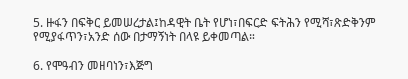5. ዙፋን በፍቅር ይመሠረታል፤ከዳዊት ቤት የሆነ፣በፍርድ ፍትሕን የሚሻ፣ጽድቅንም የሚያፋጥን፣አንድ ሰው በታማኝነት በላዩ ይቀመጣል።

6. የሞዓብን መዘባነን፣እጅግ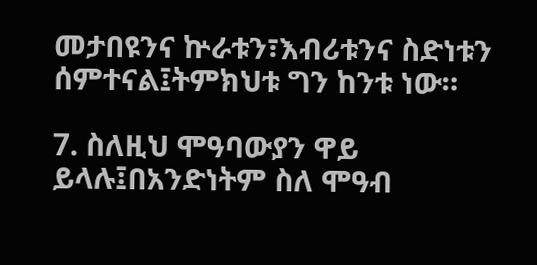መታበዩንና ኵራቱን፣እብሪቱንና ስድነቱን ሰምተናል፤ትምክህቱ ግን ከንቱ ነው።

7. ስለዚህ ሞዓባውያን ዋይ ይላሉ፤በአንድነትም ስለ ሞዓብ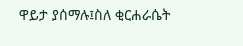ዋይታ ያሰማሉ፤ስለ ቂርሐራሴት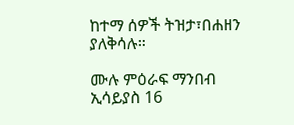ከተማ ሰዎች ትዝታ፣በሐዘን ያለቅሳሉ።

ሙሉ ምዕራፍ ማንበብ ኢሳይያስ 16